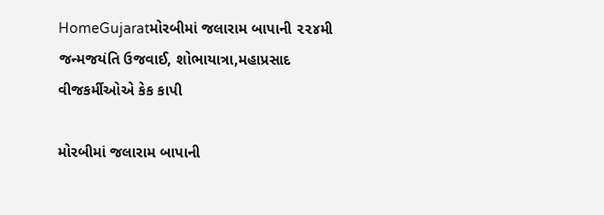HomeGujaratમોરબીમાં જલારામ બાપાની ૨૨૪મી જન્મજયંતિ ઉજવાઈ, શોભાયાત્રા,મહાપ્રસાદ વીજકર્મીઓએ કેક કાપી

મોરબીમાં જલારામ બાપાની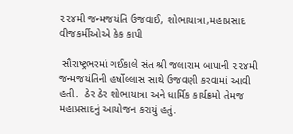૨૨૪મી જન્મજયંતિ ઉજવાઈ, શોભાયાત્રા,મહાપ્રસાદ વીજકર્મીઓએ કેક કાપી

 સૌરાષ્ટ્રભરમાં ગઈકાલે સંત શ્રી જલારામ બાપાની ૨૨૪મી જન્મજયંતિની હર્ષોલ્લાસ સાથે ઉજવણી કરવામાં આવી હતી.  ઠેર ઠેર શોભાયાત્રા અને ધાર્મિક કાર્યક્રમો તેમજ મહાપ્રસાદનું આયોજન કરાયું હતું.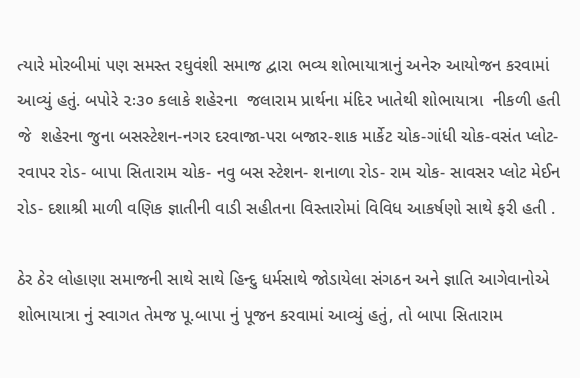ત્યારે મોરબીમાં પણ સમસ્ત રઘુવંશી સમાજ દ્વારા ભવ્ય શોભાયાત્રાનું અનેરુ આયોજન કરવામાં આવ્યું હતું. બપોરે ૨ઃ૩૦ કલાકે શહેરના  જલારામ પ્રાર્થના મંદિર ખાતેથી શોભાયાત્રા  નીકળી હતી જે  શહેરના જુના બસસ્ટેશન-નગર દરવાજા-પરા બજાર-શાક માર્કેટ ચોક-ગાંધી ચોક-વસંત પ્લોટ-રવાપર રોડ- બાપા સિતારામ ચોક- નવુ બસ સ્ટેશન- શનાળા રોડ- રામ ચોક- સાવસર પ્લોટ મેઈન રોડ- દશાશ્રી માળી વણિક જ્ઞાતીની વાડી સહીતના વિસ્તારોમાં વિવિધ આકર્ષણો સાથે ફરી હતી .

ઠેર ઠેર લોહાણા સમાજની સાથે સાથે હિન્દુ ધર્મસાથે જોડાયેલા સંગઠન અને જ્ઞાતિ આગેવાનોએ  શોભાયાત્રા નું સ્વાગત તેમજ પૂ.બાપા નું પૂજન કરવામાં આવ્યું હતું, તો બાપા સિતારામ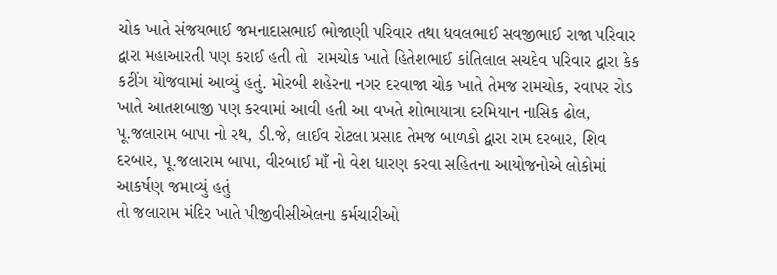ચોક ખાતે સંજયભાઈ જમનાદાસભાઈ ભોજાણી પરિવાર તથા ધવલભાઈ સવજીભાઈ રાજા પરિવાર દ્વારા મહાઆરતી પણ કરાઈ હતી તો  રામચોક ખાતે હિતેશભાઈ કાંતિલાલ સચદેવ પરિવાર દ્વારા કેક કટીંગ યોજવામાં આવ્યું હતું. મોરબી શહેરના નગર દરવાજા ચોક ખાતે તેમજ રામચોક, રવાપર રોડ  ખાતે આતશબાજી પણ કરવામાં આવી હતી આ વખતે શોભાયાત્રા દરમિયાન નાસિક ઢોલ, પૂ.જલારામ બાપા નો રથ, ડી.જે, લાઈવ રોટલા પ્રસાદ તેમજ બાળકો દ્વારા રામ દરબાર, શિવ દરબાર, પૂ.જલારામ બાપા, વીરબાઈ માઁ નો વેશ ધારણ કરવા સહિતના આયોજનોએ લોકોમાં આકર્ષણ જમાવ્યું હતું
તો જલારામ મંદિર ખાતે પીજીવીસીએલના કર્મચારીઓ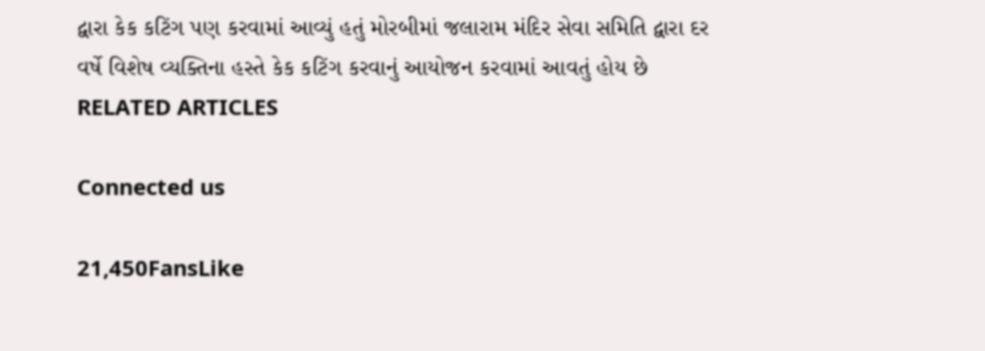દ્વારા કેક કટિંગ પણ કરવામાં આવ્યું હતું મોરબીમાં જલારામ મંદિર સેવા સમિતિ દ્વારા દર વર્ષે વિશેષ વ્યક્તિના હસ્તે કેક કટિંગ કરવાનું આયોજન કરવામાં આવતું હોય છે
RELATED ARTICLES

Connected us

21,450FansLike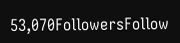53,070FollowersFollow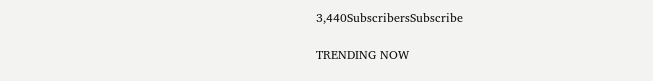3,440SubscribersSubscribe

TRENDING NOW